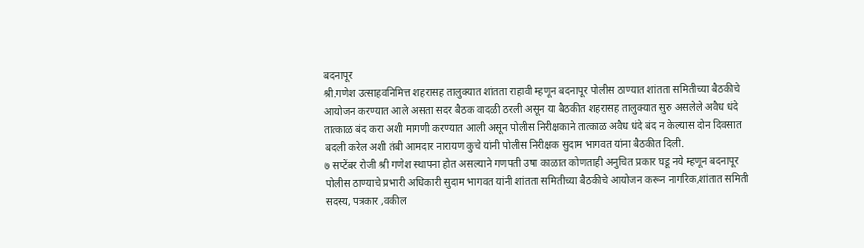बदनापूर
श्री.गणेश उत्साहवनिमित्त शहरासह तालुक्यात शांतता राहावी म्हणून बदनापूर पोलीस ठाण्यात शांतता समितीच्या बैठकीचे आयोजन करण्यात आले असता सदर बैठक वादळी ठरली असून या बैठकीत शहरासह तालुक्यात सुरु असलेले अवैध धंदे तात्काळ बंद करा अशी मागणी करण्यात आली असून पोलीस निरीक्षकाने तात्काळ अवैध धंदे बंद न केल्यास दोन दिवसात बदली करेल अशी तंबी आमदार नारायण कुचे यांनी पोलीस निरीक्षक सुदाम भागवत यांना बैठकीत दिली.
७ सप्टेंबर रोजी श्री गणेश स्थापना होत असल्याने गणपती उषा काळात कोणताही अनुचित प्रकार घडू नये म्हणून बदनापूर पोलीस ठाण्याचे प्रभारी अधिकारी सुदाम भागवत यांनी शांतता समितीच्या बैठकीचे आयोजन करून नागरिक,शांतात समिती सदस्य, पत्रकार ,वकील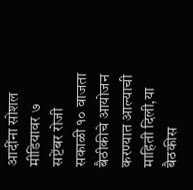आदींना सोशल मीडियावर ७ सप्टेंबर रोजी सकाळी १० वाजता बैठीकीचे आयोजन करण्यात आल्याची माहिती दिली,या बैठकीस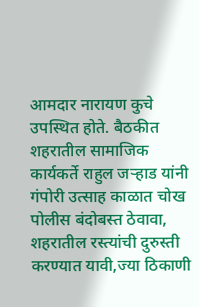आमदार नारायण कुचे उपस्थित होते. बैठकीत शहरातील सामाजिक कार्यकर्ते राहुल जऱ्हाड यांनी गंपोरी उत्साह काळात चोख पोलीस बंदोबस्त ठेवावा, शहरातील रस्त्यांची दुरुस्ती करण्यात यावी,ज्या ठिकाणी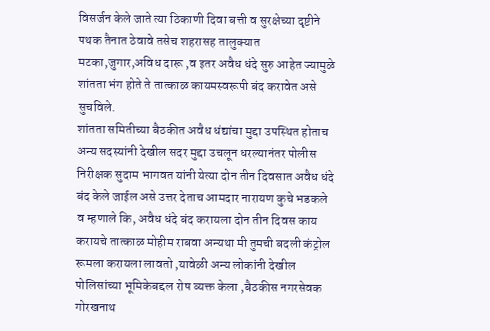विसर्जन केले जाते त्या ठिकाणी दिवा बत्ती व सुरक्षेच्या दृष्टीने पथक तैनात ठेवावे तसेच शहरासह तालुक्यात मटका,जुगार,अविध दारू ,व इतर अवैध धंदे सुरु आहेत ज्यामुळे शांतता भंग होते ते तात्काळ कायमस्वरूपी बंद करावेत असे सुचविले.
शांतता समितीच्या बैठकीत अवैध धंद्यांचा मुद्दा उपस्थित होताच अन्य सदस्यांनी देखील सदर मुद्दा उचलून धरल्यानंतर पोलीस निरीक्षक सुदाम भागवत यांनी येत्या दोन तीन दिवसात अवैध धंदे बंद केले जाईल असे उत्तर देताच आमदार नारायण कुचे भडकले व म्हणाले कि, अवैध धंदे बंद करायला दोन तीन दिवस काय करायचे तात्काळ मोहीम राबवा अन्यथा मी तुमची बदली कंट्रोल रूमला करायला लावतो ,यावेळी अन्य लोकांनी देखील पोलिसांच्या भूमिकेबद्दल रोष व्यक्त केला ,बैठकीस नगरसेवक गोरखनाथ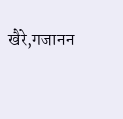खैरे,गजानन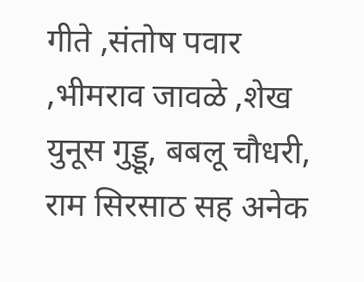गीते ,संतोष पवार ,भीमराव जावळे ,शेख युनूस गुड्डू, बबलू चौधरी, राम सिरसाठ सह अनेक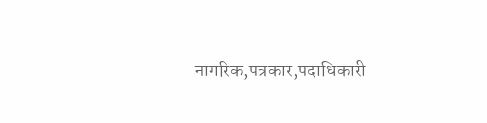नागरिक,पत्रकार,पदाधिकारी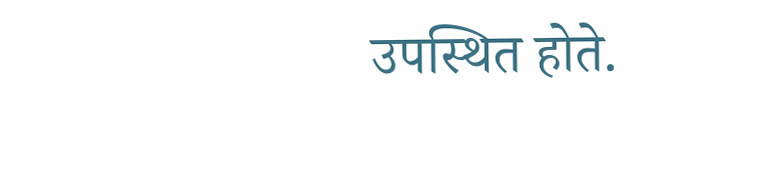उपस्थित होते.